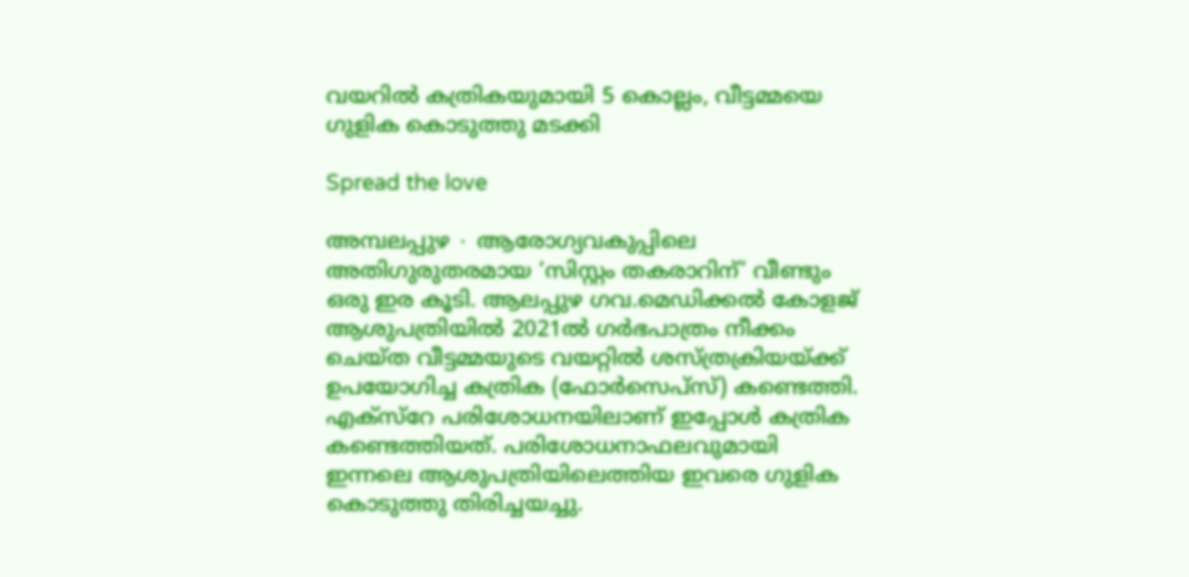വയറിൽ കത്രികയുമായി 5 കൊല്ലം, വീട്ടമ്മയെ ഗുളിക കൊടുത്തു മടക്കി

Spread the love

അമ്പലപ്പുഴ ∙ ആരോഗ്യവകുപ്പിലെ അതിഗുരുതരമായ ‘സിസ്റ്റം തകരാറിന്’ വീണ്ടും ഒരു ഇര കൂടി. ആലപ്പുഴ ഗവ.മെഡിക്കൽ കോളജ് ആശുപത്രിയിൽ 2021ൽ ഗർഭപാത്രം നീക്കം ചെയ്ത വീട്ടമ്മയുടെ വയറ്റിൽ ശസ്ത്രക്രിയയ്ക്ക് ഉപയോഗിച്ച കത്രിക (ഫോർസെപ്സ്) കണ്ടെത്തി. എക്സ്റേ പരിശോധനയിലാണ് ഇപ്പോൾ കത്രിക കണ്ടെത്തിയത്. പരിശോധനാഫലവുമായി ഇന്നലെ ആശുപത്രിയിലെത്തിയ ഇവരെ ഗുളിക കൊടുത്തു തിരിച്ചയച്ചു.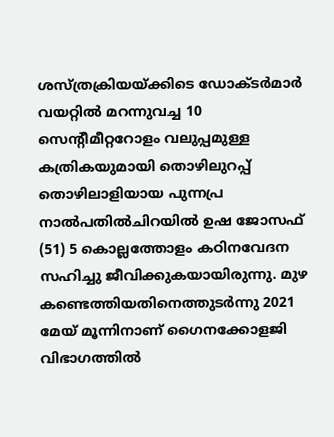ശസ്ത്രക്രിയയ്ക്കിടെ ഡോക്ടർമാർ വയറ്റിൽ മറന്നുവച്ച 10 സെന്റീമീറ്ററോളം വലുപ്പമുള്ള കത്രികയുമായി തൊഴിലുറപ്പ് തൊഴിലാളിയായ പുന്നപ്ര നാൽപതിൽചിറയിൽ ഉഷ ജോസഫ് (51) 5 കൊല്ലത്തോളം കഠിനവേദന സഹിച്ചു ജീവിക്കുകയായിരുന്നു. മുഴ കണ്ടെത്തിയതിനെത്തുടർന്നു 2021 മേയ് മൂന്നിനാണ് ഗൈനക്കോളജി വിഭാഗത്തിൽ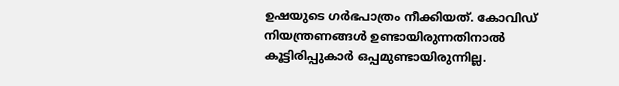ഉഷയുടെ ഗർഭപാത്രം നീക്കിയത്. കോവിഡ് നിയന്ത്രണങ്ങൾ ഉണ്ടായിരുന്നതിനാൽ കൂട്ടിരിപ്പുകാർ ഒപ്പമുണ്ടായിരുന്നില്ല.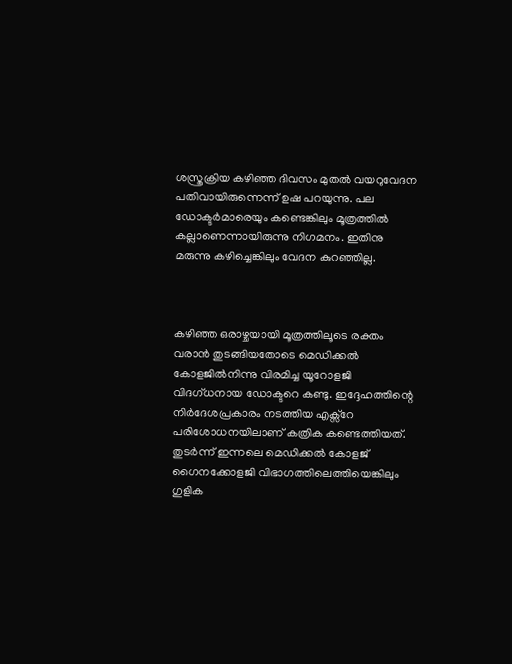ശസ്ത്രക്രിയ കഴിഞ്ഞ ദിവസം മുതൽ വയറുവേദന പതിവായിരുന്നെന്ന് ഉഷ പറയുന്നു. പല ഡോക്ടർമാരെയും കണ്ടെങ്കിലും മൂത്രത്തിൽ കല്ലാണെന്നായിരുന്നു നിഗമനം. ഇതിനു മരുന്നു കഴിച്ചെങ്കിലും വേദന കുറഞ്ഞില്ല.



കഴിഞ്ഞ ഒരാഴ്ചയായി മൂത്രത്തിലൂടെ രക്തം വരാൻ തുടങ്ങിയതോടെ മെഡിക്കൽ കോളജിൽനിന്നു വിരമിച്ച യൂറോളജി വിദഗ്ധനായ ഡോക്ടറെ കണ്ടു. ഇദ്ദേഹത്തിന്റെ നിർദേശപ്രകാരം നടത്തിയ എക്സ്റേ പരിശോധനയിലാണ് കത്രിക കണ്ടെത്തിയത്. തുടർന്ന് ഇന്നലെ മെഡിക്കൽ കോളജ് ഗൈനക്കോളജി വിഭാഗത്തിലെത്തിയെങ്കിലും ഗുളിക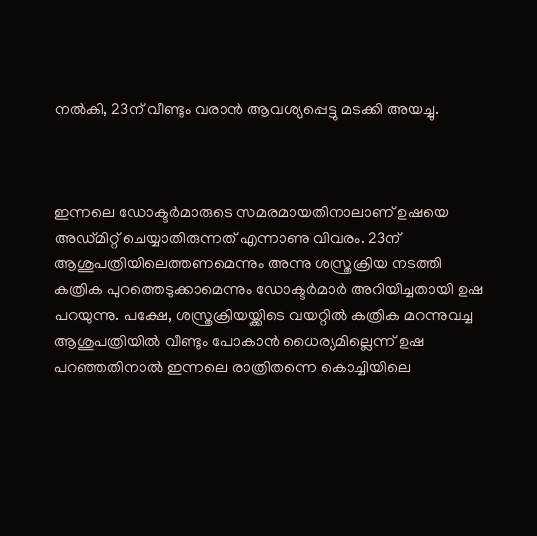നൽകി, 23ന് വീണ്ടും വരാൻ ആവശ്യപ്പെട്ടു മടക്കി അയച്ചു.



ഇന്നലെ ഡോക്ടർമാരുടെ സമരമായതിനാലാണ് ഉഷയെ അഡ്മിറ്റ് ചെയ്യാതിരുന്നത് എന്നാണു വിവരം. 23ന് ആശുപത്രിയിലെത്തണമെന്നും അന്നു ശസ്ത്രക്രിയ നടത്തി കത്രിക പുറത്തെടുക്കാമെന്നും ഡോക്ടർമാർ അറിയിച്ചതായി ഉഷ പറയുന്നു. പക്ഷേ, ശസ്ത്രക്രിയയ്ക്കിടെ വയറ്റിൽ കത്രിക മറന്നുവച്ച ആശുപത്രിയിൽ വീണ്ടും പോകാൻ ധൈര്യമില്ലെന്ന് ഉഷ പറഞ്ഞതിനാൽ ഇന്നലെ രാത്രിതന്നെ കൊച്ചിയിലെ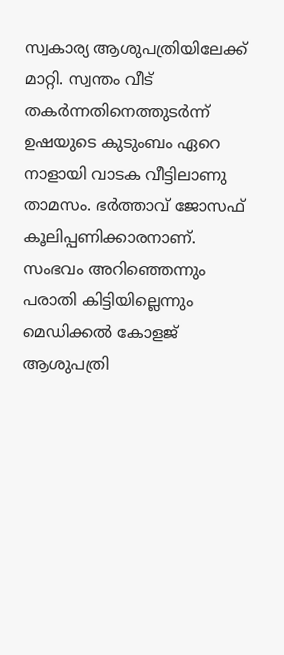സ്വകാര്യ ആശുപത്രിയിലേക്ക് മാറ്റി. സ്വന്തം വീട് തകർന്നതിനെത്തുടർന്ന് ഉഷയുടെ കുടുംബം ഏറെ നാളായി വാടക വീട്ടിലാണു താമസം. ഭർത്താവ് ജോസഫ് കൂലിപ്പണിക്കാരനാണ്. സംഭവം അറിഞ്ഞെന്നും പരാതി കിട്ടിയില്ലെന്നും മെഡിക്കൽ കോളജ് ആശുപത്രി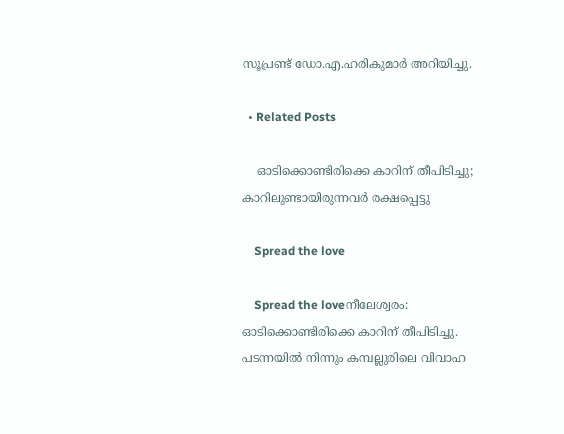സൂപ്രണ്ട് ഡോ.എ.ഹരികുമാർ അറിയിച്ചു.

  • Related Posts

    ഓടിക്കൊണ്ടിരിക്കെ കാറിന് തീപിടിച്ചു; കാറിലുണ്ടായിരുന്നവർ രക്ഷപ്പെട്ടു

    Spread the love

    Spread the loveനീലേശ്വരം: ഓടിക്കൊണ്ടിരിക്കെ കാറിന് തീപിടിച്ചു. പടന്നയിൽ നിന്നും കമ്പല്ലുരിലെ വിവാഹ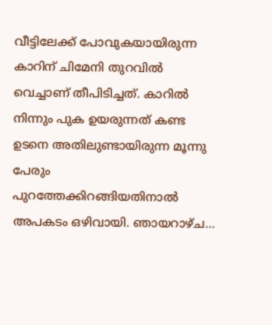വീട്ടിലേക്ക് പോവുകയായിരുന്ന കാറിന് ചിമേനി തുറവിൽ വെച്ചാണ് തീപിടിച്ചത്. കാറിൽ നിന്നും പുക ഉയരുന്നത് കണ്ട ഉടനെ അതിലുണ്ടായിരുന്ന മൂന്നു പേരും പുറത്തേക്കിറങ്ങിയതിനാൽ അപകടം ഒഴിവായി. ഞായറാഴ്ച…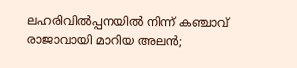ലഹരിവിൽപ്പനയിൽ നിന്ന് കഞ്ചാവ് രാജാവായി മാറിയ അലൻ;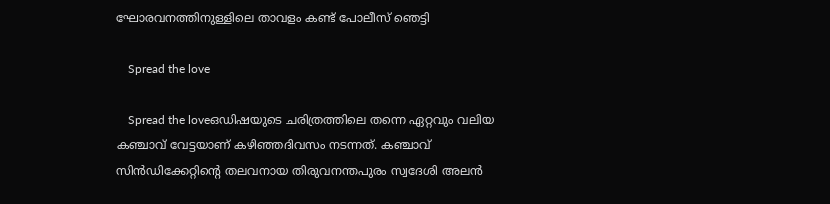ഘോരവനത്തിനുള്ളിലെ താവളം കണ്ട് പോലീസ് ഞെട്ടി

    Spread the love

    Spread the loveഒഡിഷയുടെ ചരിത്രത്തിലെ തന്നെ ഏറ്റവും വലിയ കഞ്ചാവ് വേട്ടയാണ് കഴിഞ്ഞദിവസം നടന്നത്. കഞ്ചാവ് സിൻഡിക്കേറ്റിന്റെ തലവനായ തിരുവനന്തപുരം സ്വദേശി അലൻ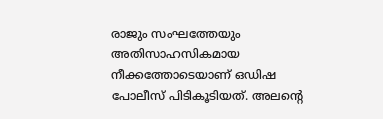രാജും സംഘത്തേയും അതിസാഹസികമായ നീക്കത്തോടെയാണ് ഒഡിഷ പോലീസ് പിടികൂടിയത്. അലന്റെ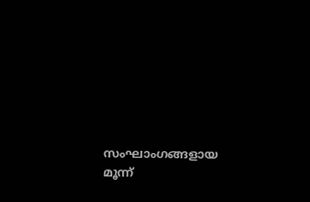സംഘാംഗങ്ങളായ മൂന്ന്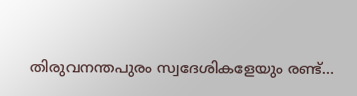തിരുവനന്തപുരം സ്വദേശികളേയും രണ്ട്…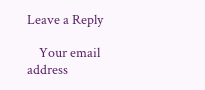Leave a Reply

    Your email address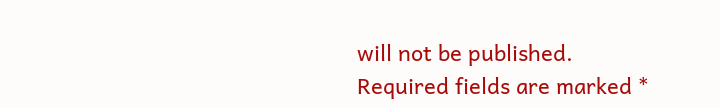will not be published. Required fields are marked *